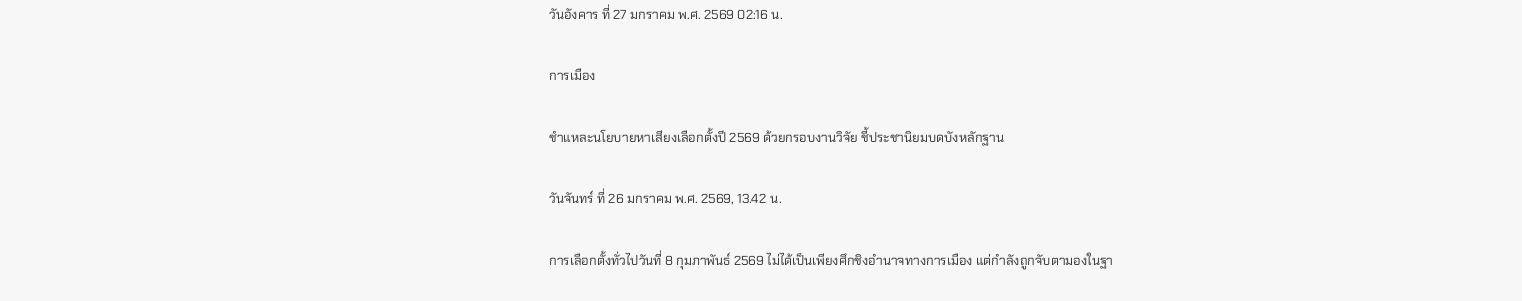วันอังคาร ที่ 27 มกราคม พ.ศ. 2569 02:16 น.

การเมือง

ชำแหละนโยบายหาเสียงเลือกตั้งปี 2569 ด้วยกรอบงานวิจัย ชี้ประชานิยมบดบังหลักฐาน

วันจันทร์ ที่ 26 มกราคม พ.ศ. 2569, 13.42 น.

การเลือกตั้งทั่วไปวันที่ 8 กุมภาพันธ์ 2569 ไม่ได้เป็นเพียงศึกชิงอำนาจทางการเมือง แต่กำลังถูกจับตามองในฐา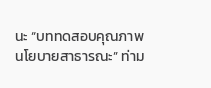นะ “บททดสอบคุณภาพนโยบายสาธารณะ” ท่าม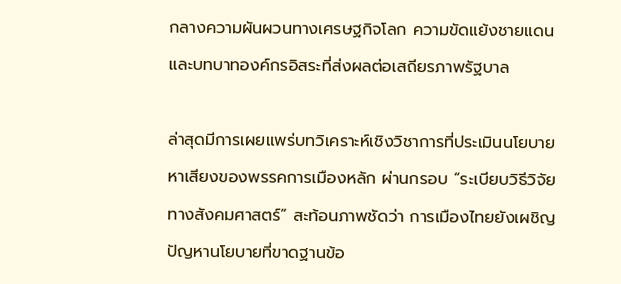กลางความผันผวนทางเศรษฐกิจโลก ความขัดแย้งชายแดน และบทบาทองค์กรอิสระที่ส่งผลต่อเสถียรภาพรัฐบาล

ล่าสุดมีการเผยแพร่บทวิเคราะห์เชิงวิชาการที่ประเมินนโยบายหาเสียงของพรรคการเมืองหลัก ผ่านกรอบ “ระเบียบวิธีวิจัยทางสังคมศาสตร์” สะท้อนภาพชัดว่า การเมืองไทยยังเผชิญปัญหานโยบายที่ขาดฐานข้อ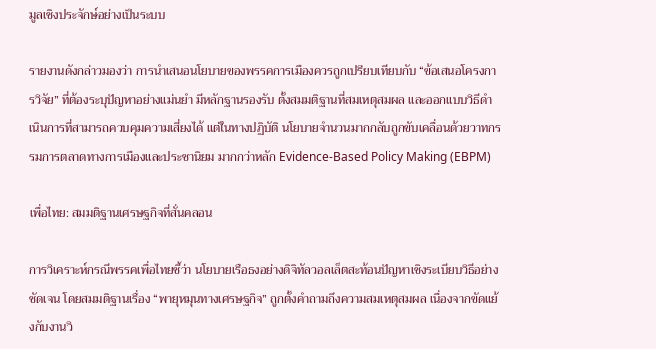มูลเชิงประจักษ์อย่างเป็นระบบ

รายงานดังกล่าวมองว่า การนำเสนอนโยบายของพรรคการเมืองควรถูกเปรียบเทียบกับ “ข้อเสนอโครงการวิจัย” ที่ต้องระบุปัญหาอย่างแม่นยำ มีหลักฐานรองรับ ตั้งสมมติฐานที่สมเหตุสมผล และออกแบบวิธีดำเนินการที่สามารถควบคุมความเสี่ยงได้ แต่ในทางปฏิบัติ นโยบายจำนวนมากกลับถูกขับเคลื่อนด้วยวาทกรรมการตลาดทางการเมืองและประชานิยม มากกว่าหลัก Evidence-Based Policy Making (EBPM)

เพื่อไทย: สมมติฐานเศรษฐกิจที่สั่นคลอน

การวิเคราะห์กรณีพรรคเพื่อไทยชี้ว่า นโยบายเรือธงอย่างดิจิทัลวอลเล็ตสะท้อนปัญหาเชิงระเบียบวิธีอย่างชัดเจน โดยสมมติฐานเรื่อง “พายุหมุนทางเศรษฐกิจ” ถูกตั้งคำถามถึงความสมเหตุสมผล เนื่องจากขัดแย้งกับงานวิ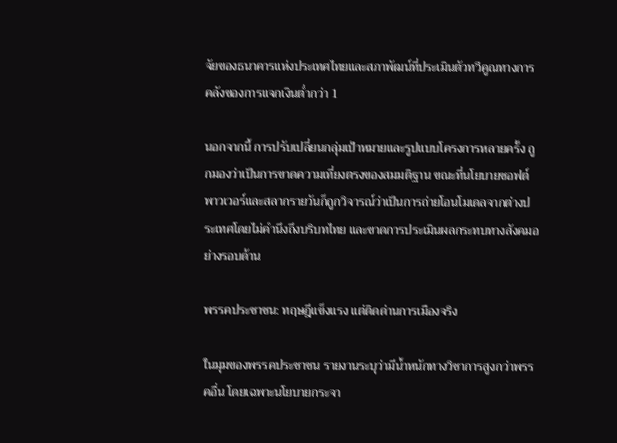จัยของธนาคารแห่งประเทศไทยและสภาพัฒน์ที่ประเมินตัวทวีคูณทางการคลังของการแจกเงินต่ำกว่า 1

นอกจากนี้ การปรับเปลี่ยนกลุ่มเป้าหมายและรูปแบบโครงการหลายครั้ง ถูกมองว่าเป็นการขาดความเที่ยงตรงของสมมติฐาน ขณะที่นโยบายซอฟต์พาวเวอร์และสลากรายวันก็ถูกวิจารณ์ว่าเป็นการถ่ายโอนโมเดลจากต่างประเทศโดยไม่คำนึงถึงบริบทไทย และขาดการประเมินผลกระทบทางสังคมอย่างรอบด้าน

พรรคประชาชน: ทฤษฎีแข็งแรง แต่ติดด่านการเมืองจริง

ในมุมของพรรคประชาชน รายงานระบุว่ามีน้ำหนักทางวิชาการสูงกว่าพรรคอื่น โดยเฉพาะนโยบายกระจา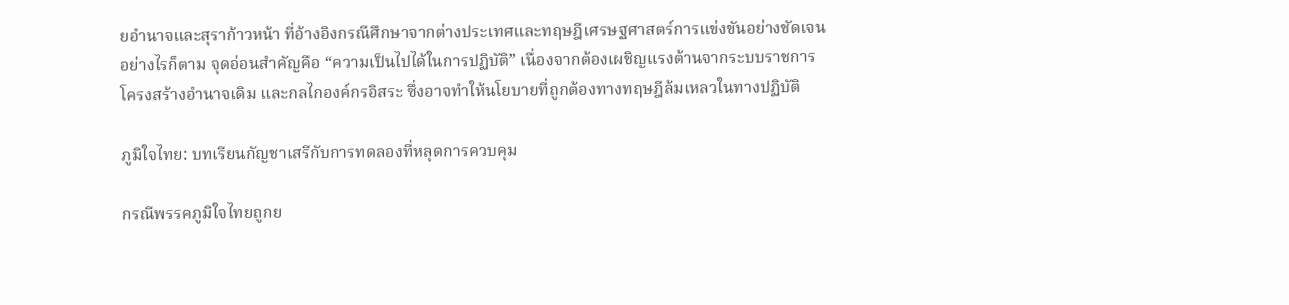ยอำนาจและสุราก้าวหน้า ที่อ้างอิงกรณีศึกษาจากต่างประเทศและทฤษฎีเศรษฐศาสตร์การแข่งขันอย่างชัดเจน อย่างไรก็ตาม จุดอ่อนสำคัญคือ “ความเป็นไปได้ในการปฏิบัติ” เนื่องจากต้องเผชิญแรงต้านจากระบบราชการ โครงสร้างอำนาจเดิม และกลไกองค์กรอิสระ ซึ่งอาจทำให้นโยบายที่ถูกต้องทางทฤษฎีล้มเหลวในทางปฏิบัติ

ภูมิใจไทย: บทเรียนกัญชาเสรีกับการทดลองที่หลุดการควบคุม

กรณีพรรคภูมิใจไทยถูกย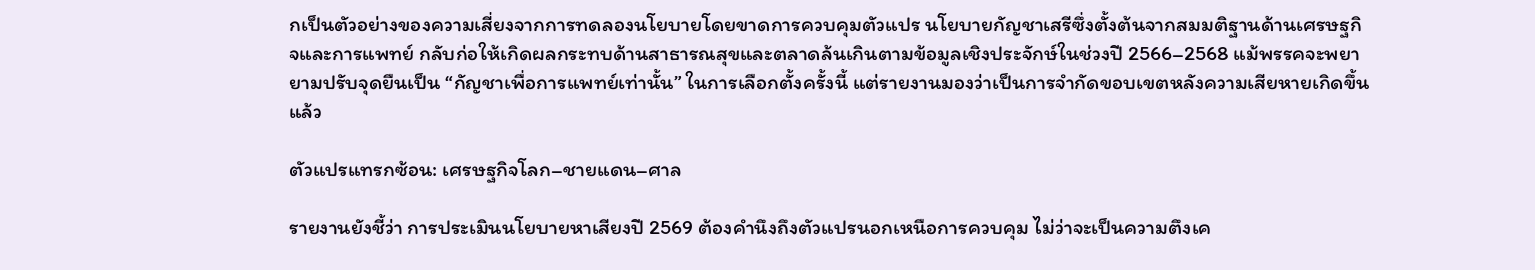กเป็นตัวอย่างของความเสี่ยงจากการทดลองนโยบายโดยขาดการควบคุมตัวแปร นโยบายกัญชาเสรีซึ่งตั้งต้นจากสมมติฐานด้านเศรษฐกิจและการแพทย์ กลับก่อให้เกิดผลกระทบด้านสาธารณสุขและตลาดล้นเกินตามข้อมูลเชิงประจักษ์ในช่วงปี 2566–2568 แม้พรรคจะพยายามปรับจุดยืนเป็น “กัญชาเพื่อการแพทย์เท่านั้น” ในการเลือกตั้งครั้งนี้ แต่รายงานมองว่าเป็นการจำกัดขอบเขตหลังความเสียหายเกิดขึ้นแล้ว

ตัวแปรแทรกซ้อน: เศรษฐกิจโลก–ชายแดน–ศาล

รายงานยังชี้ว่า การประเมินนโยบายหาเสียงปี 2569 ต้องคำนึงถึงตัวแปรนอกเหนือการควบคุม ไม่ว่าจะเป็นความตึงเค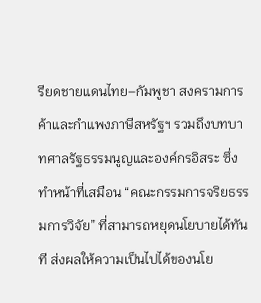รียดชายแดนไทย–กัมพูชา สงครามการค้าและกำแพงภาษีสหรัฐฯ รวมถึงบทบาทศาลรัฐธรรมนูญและองค์กรอิสระ ซึ่งทำหน้าที่เสมือน “คณะกรรมการจริยธรรมการวิจัย” ที่สามารถหยุดนโยบายได้ทันที ส่งผลให้ความเป็นไปได้ของนโย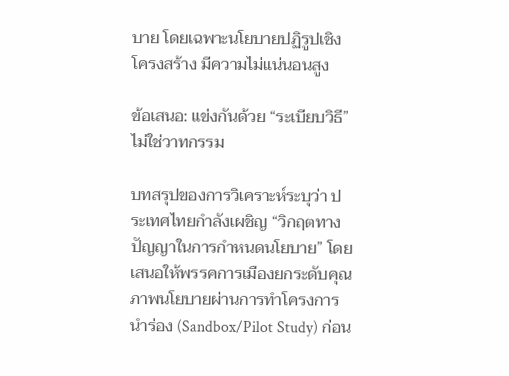บาย โดยเฉพาะนโยบายปฏิรูปเชิงโครงสร้าง มีความไม่แน่นอนสูง

ข้อเสนอ: แข่งกันด้วย “ระเบียบวิธี” ไม่ใช่วาทกรรม

บทสรุปของการวิเคราะห์ระบุว่า ประเทศไทยกำลังเผชิญ “วิกฤตทางปัญญาในการกำหนดนโยบาย” โดยเสนอให้พรรคการเมืองยกระดับคุณภาพนโยบายผ่านการทำโครงการนำร่อง (Sandbox/Pilot Study) ก่อน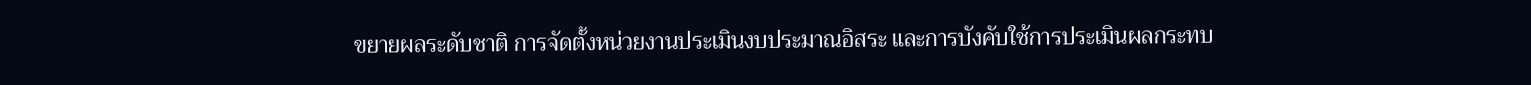ขยายผลระดับชาติ การจัดตั้งหน่วยงานประเมินงบประมาณอิสระ และการบังคับใช้การประเมินผลกระทบ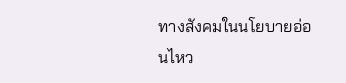ทางสังคมในนโยบายอ่อนไหว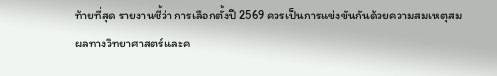ท้ายที่สุด รายงานชี้ว่า การเลือกตั้งปี 2569 ควรเป็นการแข่งขันกันด้วยความสมเหตุสมผลทางวิทยาศาสตร์และค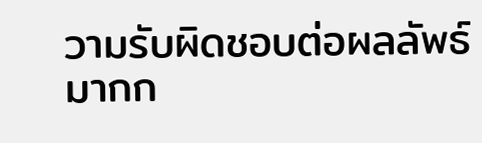วามรับผิดชอบต่อผลลัพธ์ มากก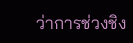ว่าการช่วงชิง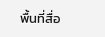พื้นที่สื่อ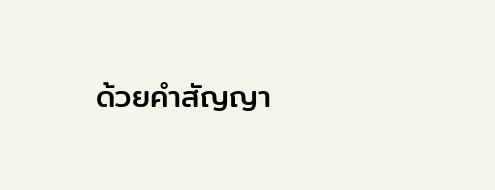ด้วยคำสัญญา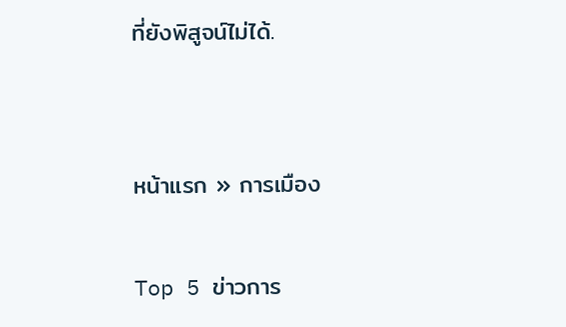ที่ยังพิสูจน์ไม่ได้.


หน้าแรก » การเมือง

Top 5 ข่าวการ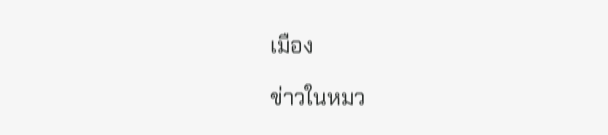เมือง

ข่าวในหมว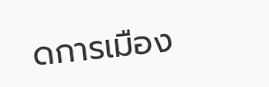ดการเมือง